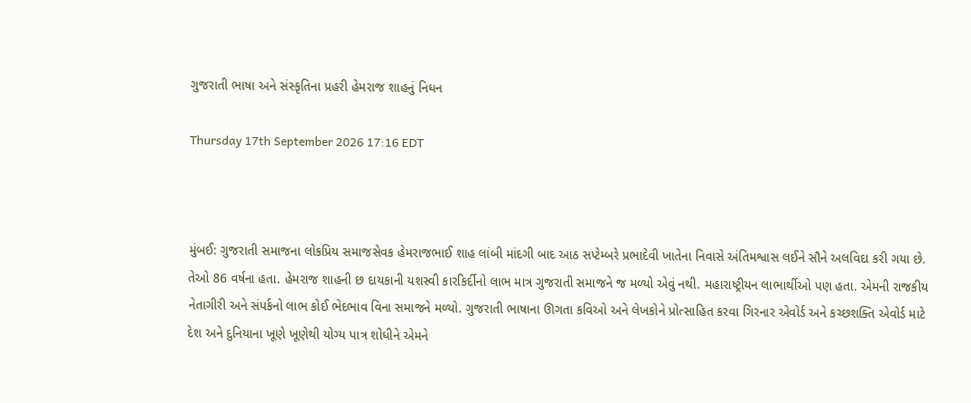ગુજરાતી ભાષા અને સંસ્કૃતિના પ્રહરી હેમરાજ શાહનું નિધન

Thursday 17th September 2026 17:16 EDT



મુંબઈ: ગુજરાતી સમાજના લોકપ્રિય સમાજસેવક હેમરાજભાઈ શાહ લાંબી માંદગી બાદ આઠ સપ્ટેમ્બરે પ્રભાદેવી ખાતેના નિવાસે અંતિમશ્વાસ લઈને સૌને અલવિદા કરી ગયા છે. તેઓ 86 વર્ષના હતા. હેમરાજ શાહની છ દાયકાની યશસ્વી કારકિર્દીનો લાભ માત્ર ગુજરાતી સમાજને જ મળ્યો એવું નથી. મહારાષ્ટ્રીયન લાભાર્થીઓ પણ હતા. એમની રાજકીય નેતાગીરી અને સંપર્કનો લાભ કોઈ ભેદભાવ વિના સમાજને મળ્યો. ગુજરાતી ભાષાના ઊગતા કવિઓ અને લેખકોને પ્રોત્સાહિત કરવા ગિરનાર એવોર્ડ અને કચ્છશક્તિ એવોર્ડ માટે દેશ અને દુનિયાના ખૂણે ખૂણેથી યોગ્ય પાત્ર શોધીને એમને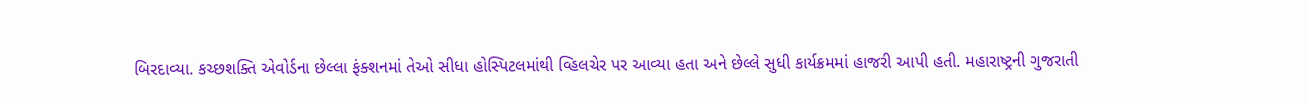બિરદાવ્યા. કચ્છશક્તિ એવોર્ડના છેલ્લા ફંક્શનમાં તેઓ સીધા હોસ્પિટલમાંથી વ્હિલચેર પર આવ્યા હતા અને છેલ્લે સુધી કાર્યક્રમમાં હાજરી આપી હતી. મહારાષ્ટ્રની ગુજરાતી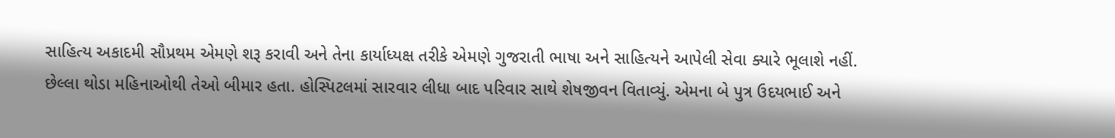સાહિત્ય અકાદમી સૌપ્રથમ એમણે શરૂ કરાવી અને તેના કાર્યાધ્યક્ષ તરીકે એમણે ગુજરાતી ભાષા અને સાહિત્યને આપેલી સેવા ક્યારે ભૂલાશે નહીં.
છેલ્લા થોડા મહિનાઓથી તેઓ બીમાર હતા. હોસ્પિટલમાં સારવાર લીધા બાદ પરિવાર સાથે શેષજીવન વિતાવ્યું. એમના બે પુત્ર ઉદયભાઈ અને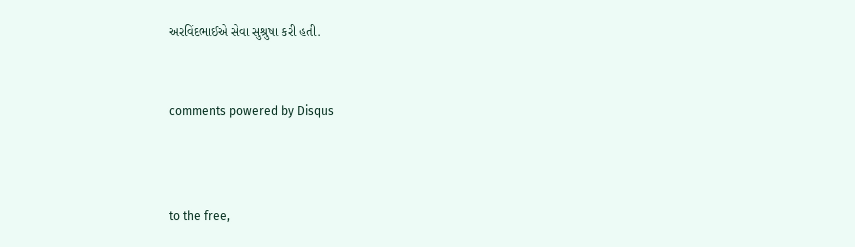અરવિંદભાઈએ સેવા સુશ્રુષા કરી હતી.


comments powered by Disqus



to the free,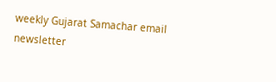weekly Gujarat Samachar email newsletter